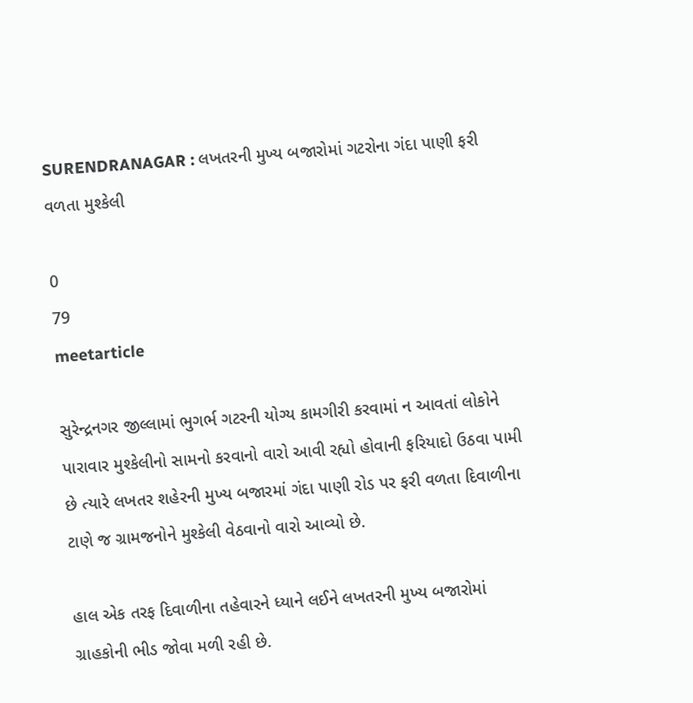SURENDRANAGAR : લખતરની મુખ્ય બજારોમાં ગટરોના ગંદા પાણી ફરી વળતા મુશ્કેલી

0
79
meetarticle

સુરેન્દ્રનગર જીલ્લામાં ભુગર્ભ ગટરની યોગ્ય કામગીરી કરવામાં ન આવતાં લોકોને પારાવાર મુશ્કેલીનો સામનો કરવાનો વારો આવી રહ્યો હોવાની ફરિયાદો ઉઠવા પામી છે ત્યારે લખતર શહેરની મુખ્ય બજારમાં ગંદા પાણી રોડ પર ફરી વળતા દિવાળીના ટાણે જ ગ્રામજનોને મુશ્કેલી વેઠવાનો વારો આવ્યો છે.

હાલ એક તરફ દિવાળીના તહેવારને ધ્યાને લઈને લખતરની મુખ્ય બજારોમાં ગ્રાહકોની ભીડ જોવા મળી રહી છે.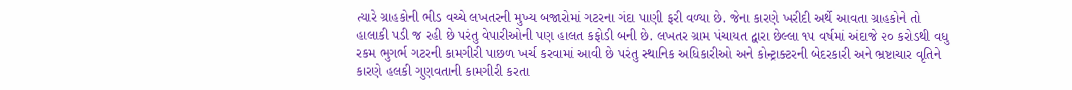ત્યારે ગ્રાહકોની ભીડ વચ્ચે લખતરની મુખ્ય બજારોમાં ગટરના ગંદા પાણી ફરી વળ્યા છે. જેના કારણે ખરીદી અર્થે આવતા ગ્રાહકોને તો હાલાકી પડી જ રહી છે પરંતુ વેપારીઓની પણ હાલત કફોડી બની છે. લખતર ગ્રામ પંચાયત દ્વારા છેલ્લા ૧૫ વર્ષમાં અંદાજે ૨૦ કરોડથી વધુ રકમ ભુગર્ભ ગટરની કામગીરી પાછળ ખર્ચ કરવામાં આવી છે પરંતુ સ્થાનિક અધિકારીઓ અને કોન્ટ્રાક્ટરની બેદરકારી અને ભ્રષ્ટાચાર વૃતિને કારણે હલકી ગુણવતાની કામગીરી કરતા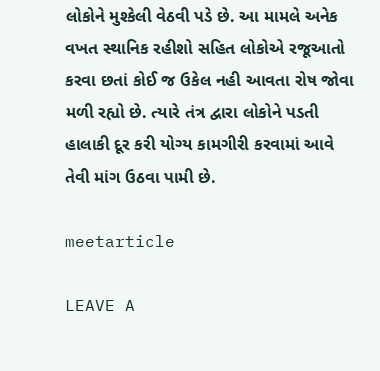લોકોને મુશ્કેલી વેઠવી પડે છે. આ મામલે અનેક વખત સ્થાનિક રહીશો સહિત લોકોએ રજૂઆતો કરવા છતાં કોઈ જ ઉકેલ નહી આવતા રોષ જોવા મળી રહ્યો છે. ત્યારે તંત્ર દ્વારા લોકોને પડતી હાલાકી દૂર કરી યોગ્ય કામગીરી કરવામાં આવે તેવી માંગ ઉઠવા પામી છે.

meetarticle

LEAVE A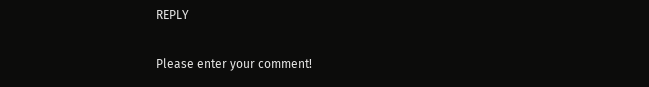REPLY

Please enter your comment!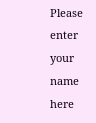Please enter your name here